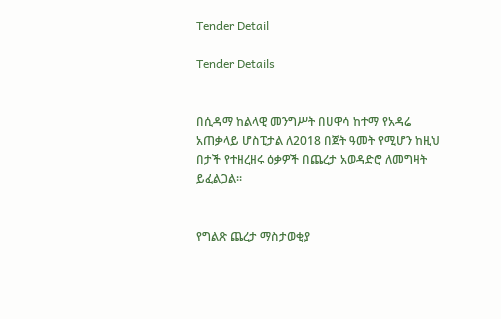Tender Detail

Tender Details


በሲዳማ ከልላዊ መንግሥት በሀዋሳ ከተማ የአዳሬ አጠቃላይ ሆስፒታል ለ2018 በጀት ዓመት የሚሆን ከዚህ በታች የተዘረዘሩ ዕቃዎች በጨረታ አወዳድሮ ለመግዛት ይፈልጋል፡፡


የግልጽ ጨረታ ማስታወቂያ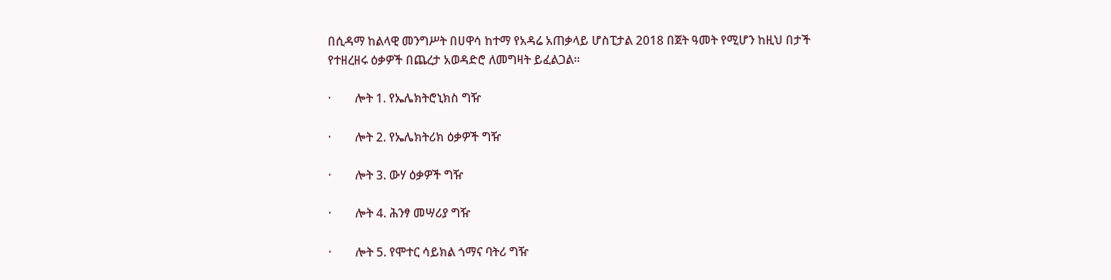በሲዳማ ከልላዊ መንግሥት በሀዋሳ ከተማ የአዳሬ አጠቃላይ ሆስፒታል 2018 በጀት ዓመት የሚሆን ከዚህ በታች የተዘረዘሩ ዕቃዎች በጨረታ አወዳድሮ ለመግዛት ይፈልጋል፡፡

·        ሎት 1. የኤሌክትሮኒክስ ግዥ

·        ሎት 2. የኤሌክትሪክ ዕቃዎች ግዥ

·        ሎት 3. ውሃ ዕቃዎች ግዥ

·        ሎት 4. ሕንፃ መሣሪያ ግዥ

·        ሎት 5. የሞተር ሳይክል ጎማና ባትሪ ግዥ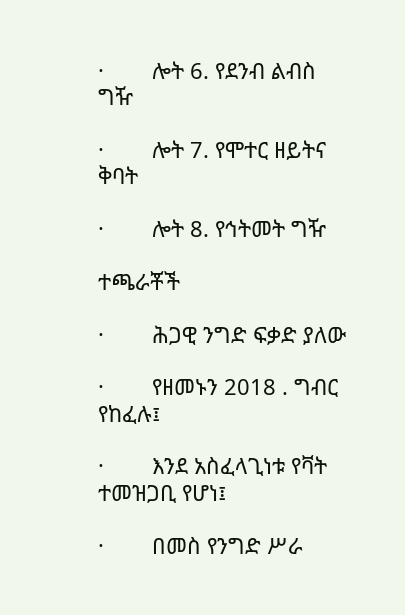·        ሎት 6. የደንብ ልብስ ግዥ

·        ሎት 7. የሞተር ዘይትና ቅባት

·        ሎት 8. የኅትመት ግዥ

ተጫራቾች

·        ሕጋዊ ንግድ ፍቃድ ያለው

·        የዘመኑን 2018 . ግብር የከፈሉ፤

·        እንደ አስፈላጊነቱ የቫት ተመዝጋቢ የሆነ፤

·        በመስ የንግድ ሥራ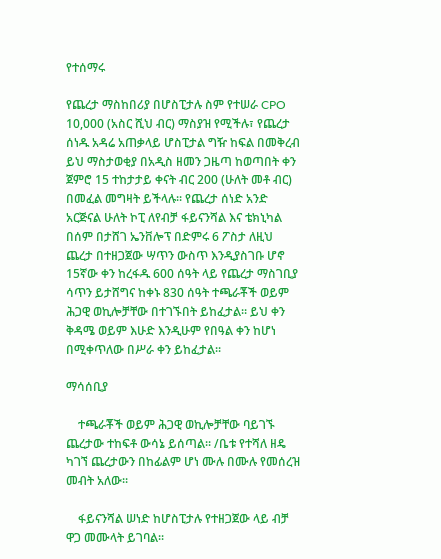የተሰማሩ

የጨረታ ማስከበሪያ በሆስፒታሉ ስም የተሠራ CPO 10,000 (አስር ሺህ ብር) ማስያዝ የሚችሉ፣ የጨረታ ሰነዱ አዳሬ አጠቃላይ ሆስፒታል ግዥ ከፍል በመቅረብ ይህ ማስታወቂያ በአዲስ ዘመን ጋዜጣ ከወጣበት ቀን ጀምሮ 15 ተከታታይ ቀናት ብር 200 (ሁለት መቶ ብር) በመፈል መግዛት ይችላሉ፡፡ የጨረታ ሰነድ አንድ አርጅናል ሁለት ኮፒ ለየብቻ ፋይናንሻል እና ቴክኒካል በሰም በታሸገ ኤንቨሎፕ በድምሩ 6 ፖስታ ለዚህ ጨረታ በተዘጋጀው ሣጥን ውስጥ እንዲያስገቡ ሆኖ 15ኛው ቀን ከረፋዱ 600 ሰዓት ላይ የጨረታ ማስገቢያ ሳጥን ይታሸግና ከቀኑ 830 ሰዓት ተጫራቾች ወይም ሕጋዊ ወኪሎቻቸው በተገኙበት ይከፈታል። ይህ ቀን ቅዳሜ ወይም እሁድ እንዲሁም የበዓል ቀን ከሆነ በሚቀጥለው በሥራ ቀን ይከፈታል፡፡

ማሳሰቢያ

    ተጫራቾች ወይም ሕጋዊ ወኪሎቻቸው ባይገኙ ጨረታው ተከፍቶ ውሳኔ ይሰጣል፡፡ /ቤቱ የተሻለ ዘዴ ካገኘ ጨረታውን በከፊልም ሆነ ሙሉ በሙሉ የመሰረዝ መብት አለው።

    ፋይናንሻል ሠነድ ከሆስፒታሉ የተዘጋጀው ላይ ብቻ ዋጋ መሙላት ይገባል፡፡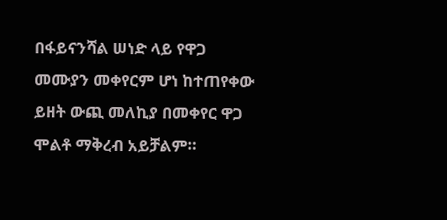በፋይናንሻል ሠነድ ላይ የዋጋ መሙያን መቀየርም ሆነ ከተጠየቀው ይዘት ውጪ መለኪያ በመቀየር ዋጋ ሞልቶ ማቅረብ አይቻልም።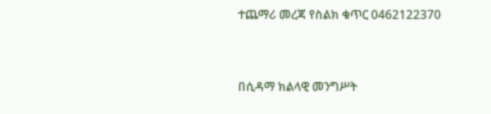ተጨማሪ መረጃ የስልክ ቁጥር 0462122370



በሲዳማ ክልላዊ መንግሥት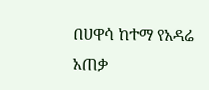በሀዋሳ ከተማ የአዳሬ አጠቃ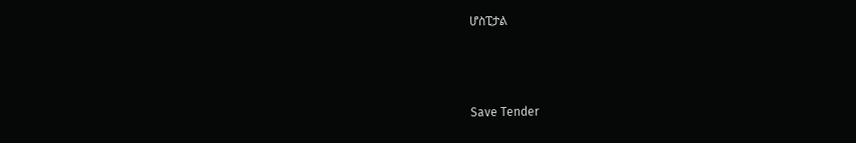ሆስፒታል



Save Tender